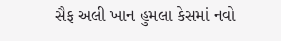સૈફ અલી ખાન હુમલા કેસમાં નવો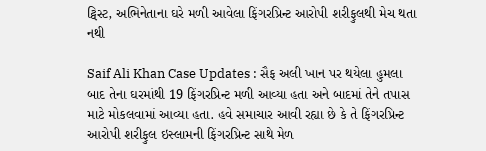ટ્વિસ્ટ, અભિનેતાના ઘરે મળી આવેલા ફિંગરપ્રિન્ટ આરોપી શરીફુલથી મેચ થતા નથી

Saif Ali Khan Case Updates : સૈફ અલી ખાન પર થયેલા હુમલા બાદ તેના ઘરમાંથી 19 ફિંગરપ્રિન્ટ મળી આવ્યા હતા અને બાદમાં તેને તપાસ માટે મોકલવામાં આવ્યા હતા. હવે સમાચાર આવી રહ્યા છે કે તે ફિંગરપ્રિન્ટ આરોપી શરીફુલ ઇસ્લામની ફિંગરપ્રિન્ટ સાથે મેળ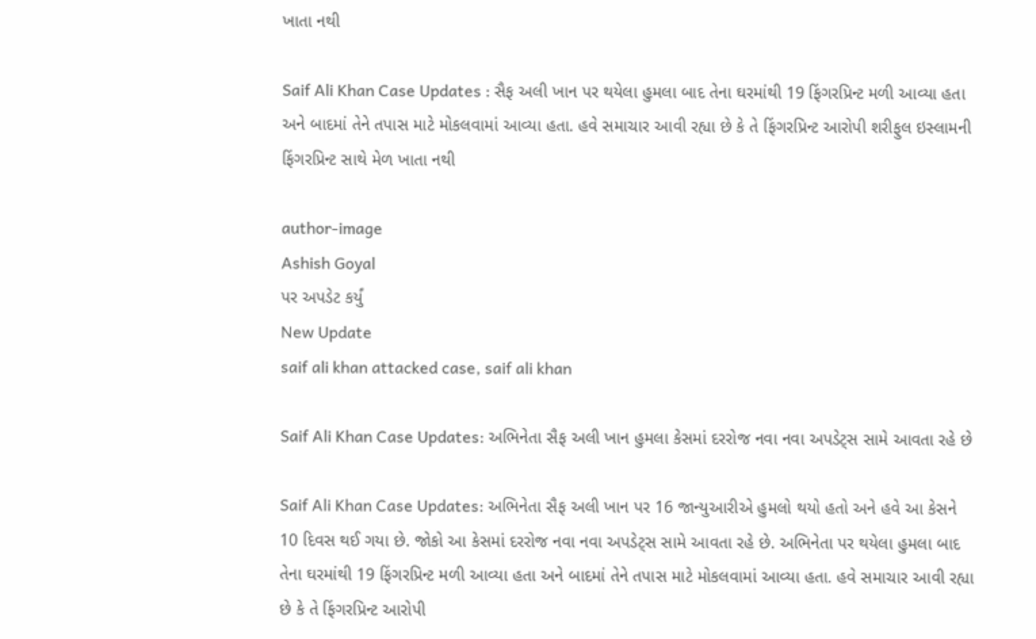ખાતા નથી

Saif Ali Khan Case Updates : સૈફ અલી ખાન પર થયેલા હુમલા બાદ તેના ઘરમાંથી 19 ફિંગરપ્રિન્ટ મળી આવ્યા હતા અને બાદમાં તેને તપાસ માટે મોકલવામાં આવ્યા હતા. હવે સમાચાર આવી રહ્યા છે કે તે ફિંગરપ્રિન્ટ આરોપી શરીફુલ ઇસ્લામની ફિંગરપ્રિન્ટ સાથે મેળ ખાતા નથી

author-image
Ashish Goyal
પર અપડેટ કર્યું
New Update
saif ali khan attacked case, saif ali khan

Saif Ali Khan Case Updates: અભિનેતા સૈફ અલી ખાન હુમલા કેસમાં દરરોજ નવા નવા અપડેટ્સ સામે આવતા રહે છે

Saif Ali Khan Case Updates: અભિનેતા સૈફ અલી ખાન પર 16 જાન્યુઆરીએ હુમલો થયો હતો અને હવે આ કેસને 10 દિવસ થઈ ગયા છે. જોકો આ કેસમાં દરરોજ નવા નવા અપડેટ્સ સામે આવતા રહે છે. અભિનેતા પર થયેલા હુમલા બાદ તેના ઘરમાંથી 19 ફિંગરપ્રિન્ટ મળી આવ્યા હતા અને બાદમાં તેને તપાસ માટે મોકલવામાં આવ્યા હતા. હવે સમાચાર આવી રહ્યા છે કે તે ફિંગરપ્રિન્ટ આરોપી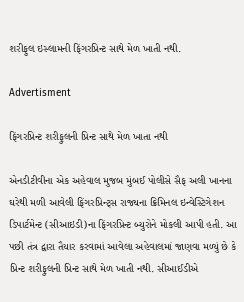શરીફુલ ઇસ્લામની ફિંગરપ્રિન્ટ સાથે મેળ ખાતી નથી.

Advertisment

ફિંગરપ્રિન્ટ શરીફુલની પ્રિન્ટ સાથે મેળ ખાતા નથી

એનડીટીવીના એક અહેવાલ મુજબ મુંબઈ પોલીસે સૈફ અલી ખાનના ઘરેથી મળી આવેલી ફિંગરપ્રિન્ટ્સ રાજ્યના ક્રિમિનલ ઇન્વેસ્ટિગેશન ડિપાર્ટમેન્ટ (સીઆઇડી)ના ફિંગરપ્રિન્ટ બ્યુરોને મોકલી આપી હતી. આ પછી તંત્ર દ્વારા તૈયાર કરવામાં આવેલા અહેવાલમાં જાણવા મળ્યું છે કે પ્રિન્ટ શરીફુલની પ્રિન્ટ સાથે મેળ ખાતી નથી. સીઆઈડીએ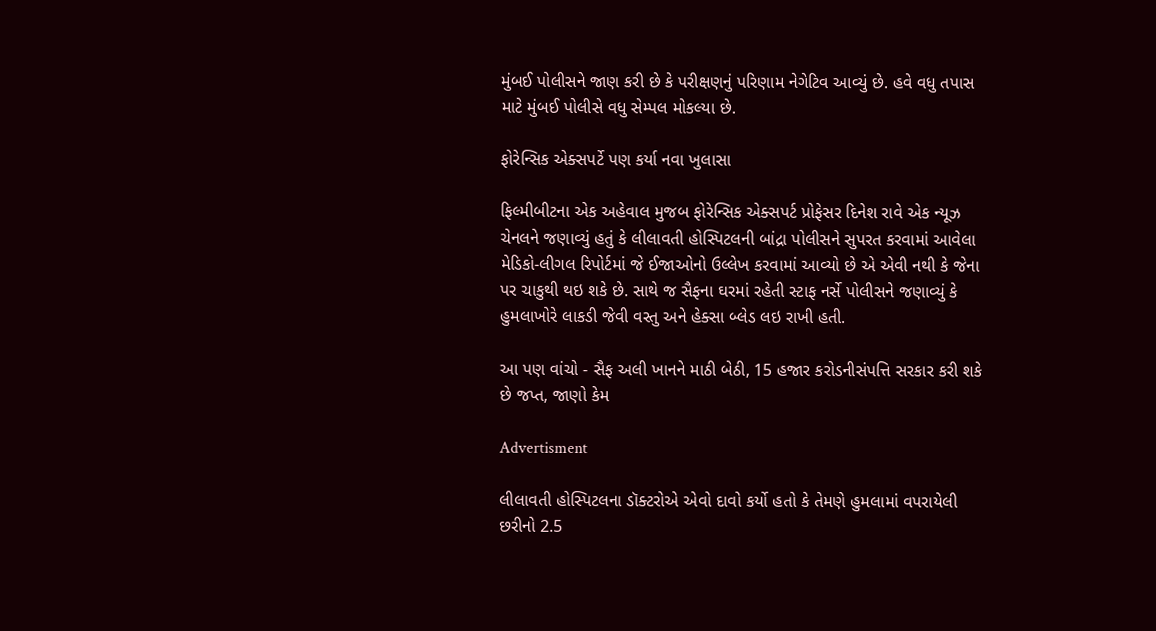મુંબઈ પોલીસને જાણ કરી છે કે પરીક્ષણનું પરિણામ નેગેટિવ આવ્યું છે. હવે વધુ તપાસ માટે મુંબઈ પોલીસે વધુ સેમ્પલ મોકલ્યા છે.

ફોરેન્સિક એક્સપર્ટે પણ કર્યા નવા ખુલાસા

ફિલ્મીબીટના એક અહેવાલ મુજબ ફોરેન્સિક એક્સપર્ટ પ્રોફેસર દિનેશ રાવે એક ન્યૂઝ ચેનલને જણાવ્યું હતું કે લીલાવતી હોસ્પિટલની બાંદ્રા પોલીસને સુપરત કરવામાં આવેલા મેડિકો-લીગલ રિપોર્ટમાં જે ઈજાઓનો ઉલ્લેખ કરવામાં આવ્યો છે એ એવી નથી કે જેના પર ચાકુથી થઇ શકે છે. સાથે જ સૈફના ઘરમાં રહેતી સ્ટાફ નર્સે પોલીસને જણાવ્યું કે હુમલાખોરે લાકડી જેવી વસ્તુ અને હેક્સા બ્લેડ લઇ રાખી હતી.

આ પણ વાંચો - સૈફ અલી ખાનને માઠી બેઠી, 15 હજાર કરોડનીસંપત્તિ સરકાર કરી શકે છે જપ્ત, જાણો કેમ

Advertisment

લીલાવતી હોસ્પિટલના ડૉક્ટરોએ એવો દાવો કર્યો હતો કે તેમણે હુમલામાં વપરાયેલી છરીનો 2.5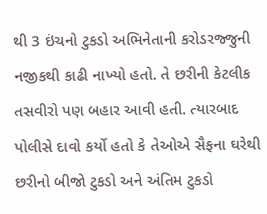થી 3 ઇંચનો ટુકડો અભિનેતાની કરોડરજ્જુની નજીકથી કાઢી નાખ્યો હતો. તે છરીની કેટલીક તસવીરો પણ બહાર આવી હતી. ત્યારબાદ પોલીસે દાવો કર્યો હતો કે તેઓએ સૈફના ઘરેથી છરીનો બીજો ટુકડો અને અંતિમ ટુકડો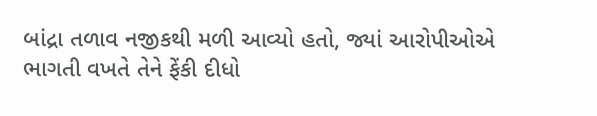બાંદ્રા તળાવ નજીકથી મળી આવ્યો હતો, જ્યાં આરોપીઓએ ભાગતી વખતે તેને ફેંકી દીધો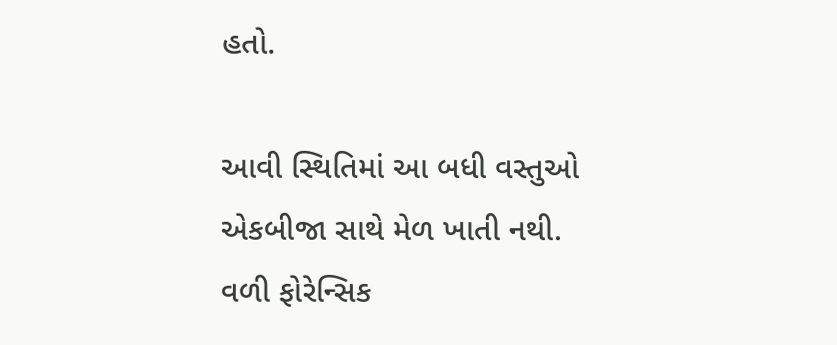હતો.

આવી સ્થિતિમાં આ બધી વસ્તુઓ એકબીજા સાથે મેળ ખાતી નથી. વળી ફોરેન્સિક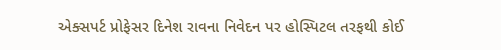એક્સપર્ટ પ્રોફેસર દિનેશ રાવના નિવેદન પર હોસ્પિટલ તરફથી કોઈ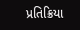પ્રતિક્રિયા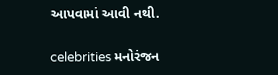આપવામાં આવી નથી.

celebrities મનોરંજન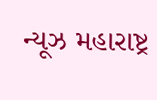ન્યૂઝ મહારાષ્ટ્ર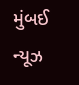મુંબઈ ન્યૂઝ